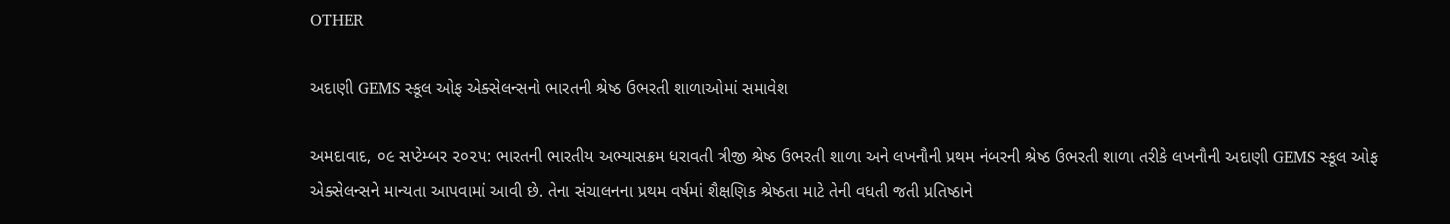OTHER

અદાણી GEMS સ્કૂલ ઓફ એક્સેલન્સનો ભારતની શ્રેષ્ઠ ઉભરતી શાળાઓમાં સમાવેશ

અમદાવાદ, ૦૯ સપ્ટેમ્બર ૨૦૨૫: ભારતની ભારતીય અભ્યાસક્રમ ધરાવતી ત્રીજી શ્રેષ્ઠ ઉભરતી શાળા અને લખનૌની પ્રથમ નંબરની શ્રેષ્ઠ ઉભરતી શાળા તરીકે લખનૌની અદાણી GEMS સ્કૂલ ઓફ એક્સેલન્સને માન્યતા આપવામાં આવી છે. તેના સંચાલનના પ્રથમ વર્ષમાં શૈક્ષણિક શ્રેષ્ઠતા માટે તેની વધતી જતી પ્રતિષ્ઠાને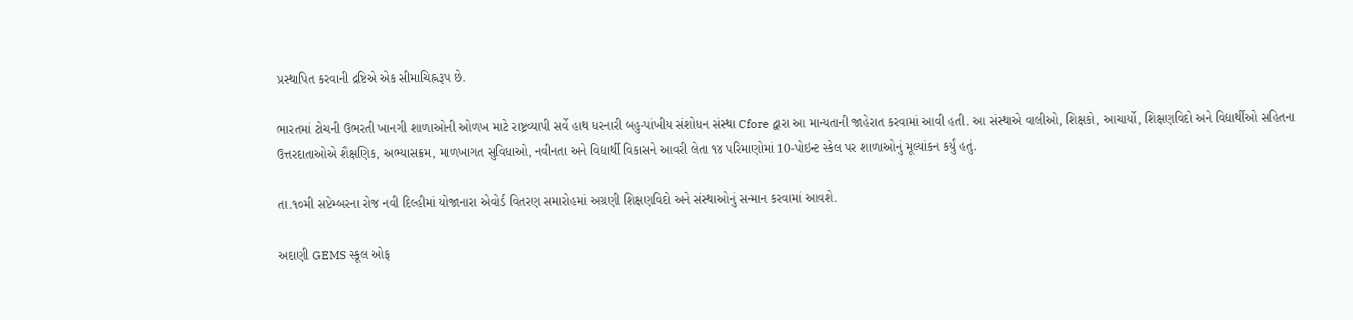પ્રસ્થાપિત કરવાની દ્રષ્ટિએ એક સીમાચિહ્નરૂપ છે.

ભારતમાં ટોચની ઉભરતી ખાનગી શાળાઓની ઓળખ માટે રાષ્ટ્રવ્યાપી સર્વે હાથ ધરનારી બહુ-પાંખીય સંશોધન સંસ્થા Cfore દ્વારા આ માન્યતાની જાહેરાત કરવામાં આવી હતી. આ સંસ્થાએ વાલીઓ, શિક્ષકો, આચાર્યો, શિક્ષણવિદો અને વિદ્યાર્થીઓ સહિતના ઉત્તરદાતાઓએ શૈક્ષણિક, અભ્યાસક્રમ, માળખાગત સુવિધાઓ, નવીનતા અને વિદ્યાર્થી વિકાસને આવરી લેતા ૧૪ પરિમાણોમાં 10-પોઇન્ટ સ્કેલ પર શાળાઓનું મૂલ્યાંકન કર્યું હતું.

તા.૧૦મી સપ્ટેમ્બરના રોજ નવી દિલ્હીમાં યોજાનારા એવોર્ડ વિતરણ સમારોહમાં અગ્રણી શિક્ષણવિદો અને સંસ્થાઓનું સન્માન કરવામાં આવશે.

અદાણી GEMS સ્કૂલ ઓફ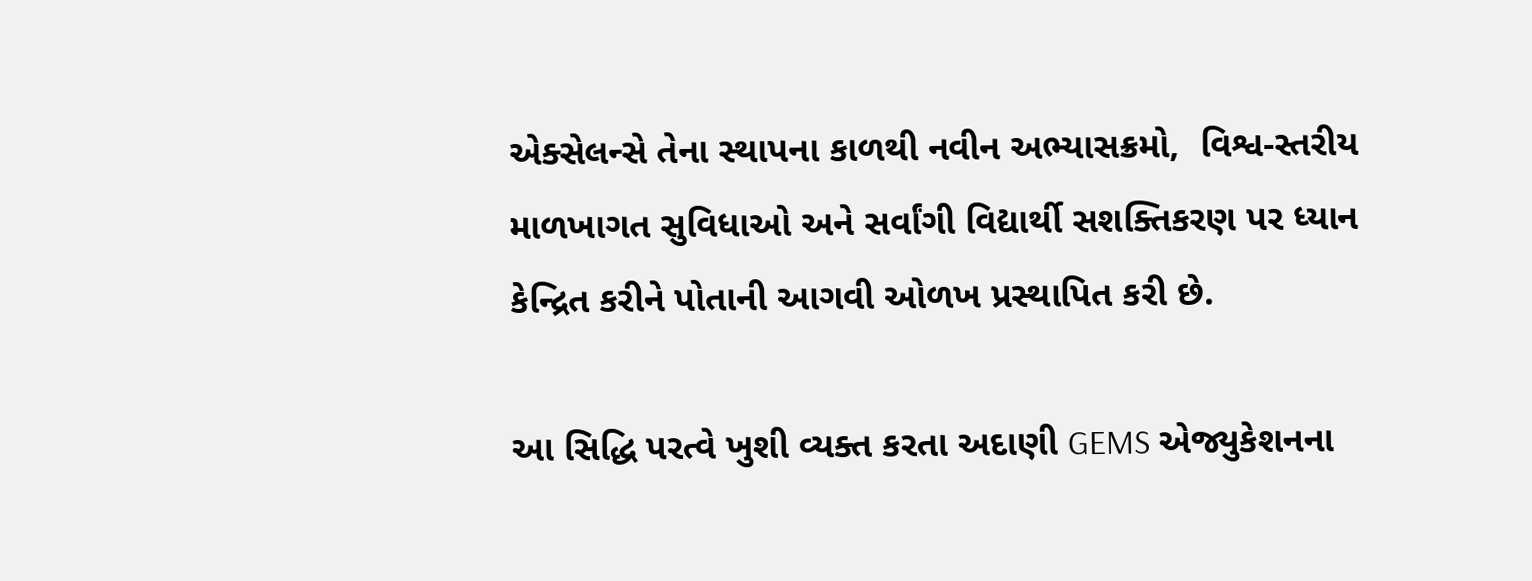એક્સેલન્સે તેના સ્થાપના કાળથી નવીન અભ્યાસક્રમો,  વિશ્વ-સ્તરીય માળખાગત સુવિધાઓ અને સર્વાંગી વિદ્યાર્થી સશક્તિકરણ પર ધ્યાન કેન્દ્રિત કરીને પોતાની આગવી ઓળખ પ્રસ્થાપિત કરી છે.

આ સિદ્ધિ પરત્વે ખુશી વ્યક્ત કરતા અદાણી GEMS એજ્યુકેશનના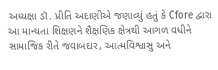અધ્યક્ષા ડૉ. પ્રીતિ અદાણીએ જણાવ્યું હતું કે Cfore દ્વારા આ માન્યતા શિક્ષણને શૈક્ષણિક ક્ષેત્રથી આગળ વધીને સામાજિક રીતે જવાબદાર, આત્મવિશ્વાસુ અને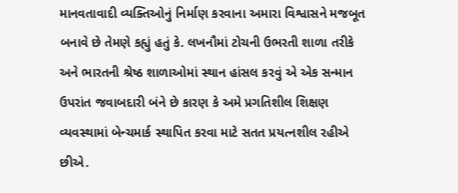માનવતાવાદી વ્યક્તિઓનું નિર્માણ કરવાના અમારા વિશ્વાસને મજબૂત બનાવે છે તેમણે કહ્યું હતું કે. લખનૌમાં ટોચની ઉભરતી શાળા તરીકે અને ભારતની શ્રેષ્ઠ શાળાઓમાં સ્થાન હાંસલ કરવું એ એક સન્માન ઉપરાંત જવાબદારી બંને છે કારણ કે અમે પ્રગતિશીલ શિક્ષણ વ્યવસ્થામાં બેન્ચમાર્ક સ્થાપિત કરવા માટે સતત પ્રયત્નશીલ રહીએ છીએ.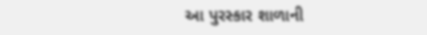આ પુરસ્કાર શાળાની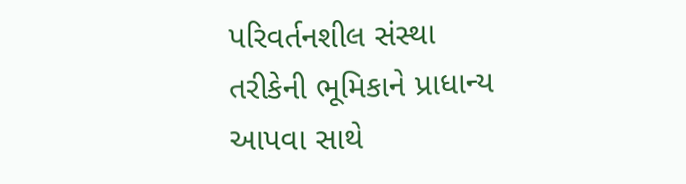પરિવર્તનશીલ સંસ્થા તરીકેની ભૂમિકાને પ્રાધાન્ય આપવા સાથે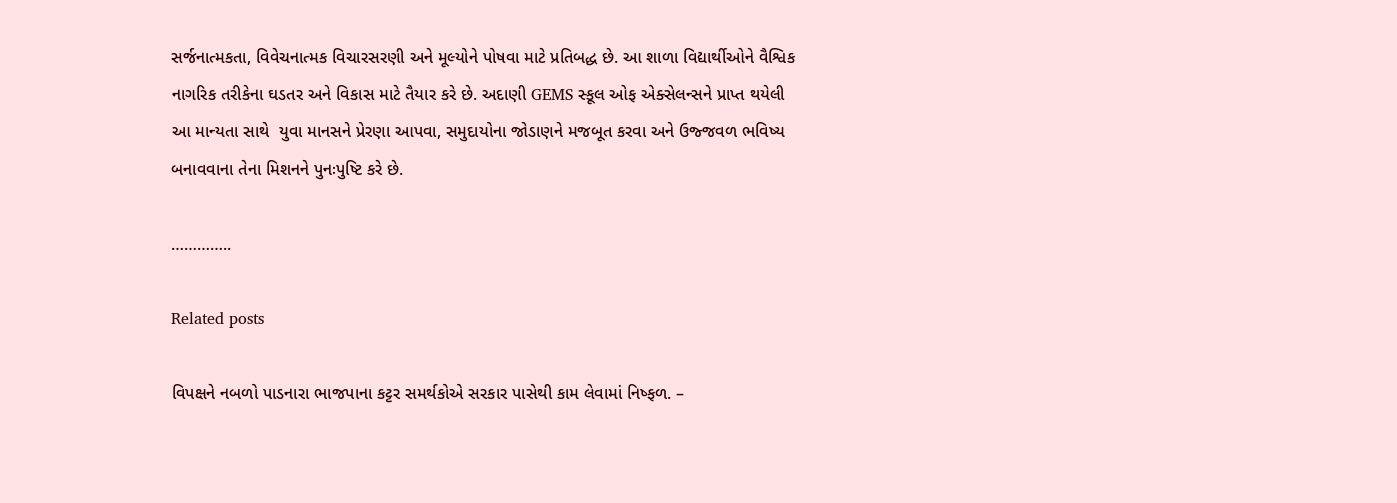સર્જનાત્મકતા, વિવેચનાત્મક વિચારસરણી અને મૂલ્યોને પોષવા માટે પ્રતિબદ્ધ છે. આ શાળા વિદ્યાર્થીઓને વૈશ્વિક નાગરિક તરીકેના ઘડતર અને વિકાસ માટે તૈયાર કરે છે. અદાણી GEMS સ્કૂલ ઓફ એક્સેલન્સને પ્રાપ્ત થયેલી આ માન્યતા સાથે  યુવા માનસને પ્રેરણા આપવા, સમુદાયોના જોડાણને મજબૂત કરવા અને ઉજ્જવળ ભવિષ્ય બનાવવાના તેના મિશનને પુનઃપુષ્ટિ કરે છે.

…………..

Related posts

વિપક્ષને નબળો પાડનારા ભાજપાના કટ્ટર સમર્થકોએ સરકાર પાસેથી કામ લેવામાં નિષ્ફળ. –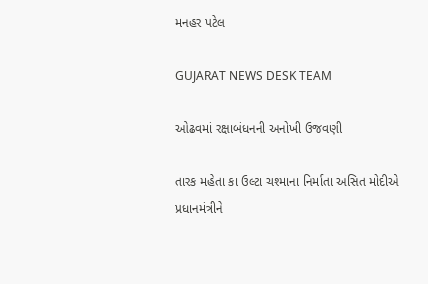મનહર પટેલ

GUJARAT NEWS DESK TEAM

ઓઢવમાં રક્ષાબંધનની અનોખી ઉજવણી

તારક મહેતા કા ઉલ્ટા ચશ્માના નિર્માતા અસિત મોદીએ પ્રધાનમંત્રીને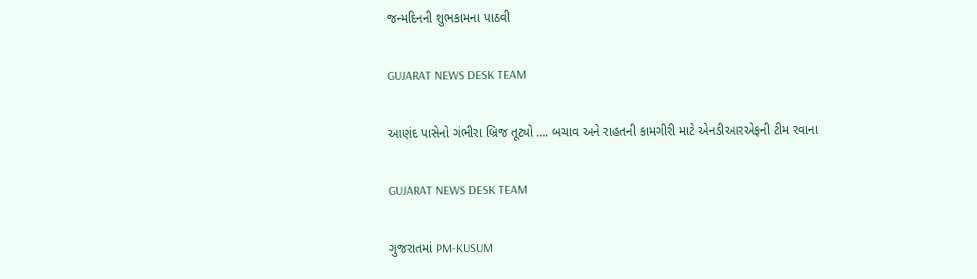જન્મદિનની શુભકામના પાઠવી

GUJARAT NEWS DESK TEAM

આણંદ પાસેનો ગંભીરા બ્રિજ તૂટ્યો …. બચાવ અને રાહતની કામગીરી માટે એનડીઆરએફની ટીમ રવાના

GUJARAT NEWS DESK TEAM

ગુજરાતમાં PM-KUSUM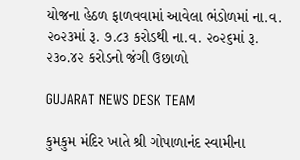યોજના હેઠળ ફાળવવામાં આવેલા ભંડોળમાં ના.વ. ૨૦૨૩માં રૂ. ૭.૮૩ કરોડથી ના.વ. ૨૦૨૬માં રૂ. ૨૩૦.૪૨ કરોડનો જંગી ઉછાળો

GUJARAT NEWS DESK TEAM

કુમકુમ મંદિર ખાતે શ્રી ગોપાળાનંદ સ્વામીના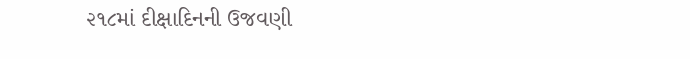૨૧૮માં દીક્ષાદિનની ઉજવણી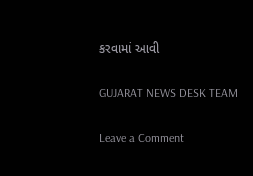કરવામાં આવી

GUJARAT NEWS DESK TEAM

Leave a Comment